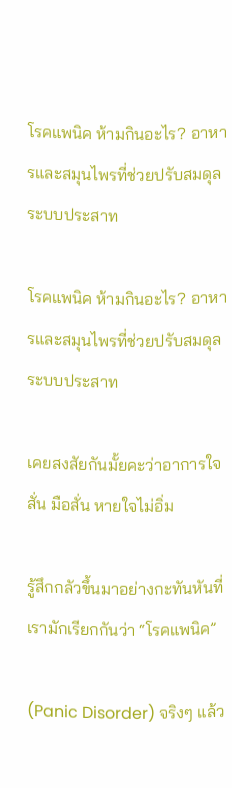โรคแพนิค ห้ามกินอะไร? อาหารและสมุนไพรที่ช่วยปรับสมดุลระบบประสาท

โรคแพนิค ห้ามกินอะไร? อาหารและสมุนไพรที่ช่วยปรับสมดุลระบบประสาท

เคยสงสัยกันมั้ยคะว่าอาการใจสั่น มือสั่น หายใจไม่อิ่ม

รู้สึกกลัวขึ้นมาอย่างกะทันหันที่เรามักเรียกกันว่า “โรคแพนิค”

(Panic Disorder) จริงๆ แล้ว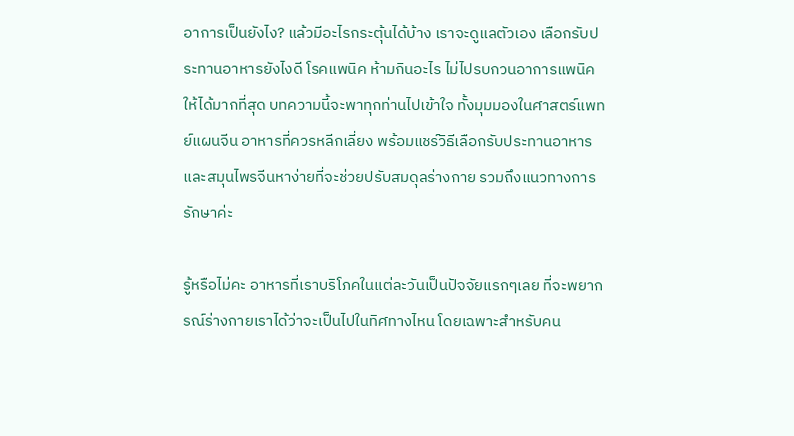อาการเป็นยังไง? แล้วมีอะไรกระตุ้นได้บ้าง เราจะดูแลตัวเอง เลือกรับประทานอาหารยังไงดี โรคแพนิค ห้ามกินอะไร ไม่ไปรบกวนอาการแพนิคให้ได้มากที่สุด บทความนี้จะพาทุกท่านไปเข้าใจ ทั้งมุมมองในศาสตร์แพทย์แผนจีน อาหารที่ควรหลีกเลี่ยง พร้อมแชร์วิธีเลือกรับประทานอาหารและสมุนไพรจีนหาง่ายที่จะช่วยปรับสมดุลร่างกาย รวมถึงแนวทางการรักษาค่ะ

รู้หรือไม่คะ อาหารที่เราบริโภคในแต่ละวันเป็นปัจจัยแรกๆเลย ที่จะพยากรณ์ร่างกายเราได้ว่าจะเป็นไปในทิศทางไหน โดยเฉพาะสำหรับคน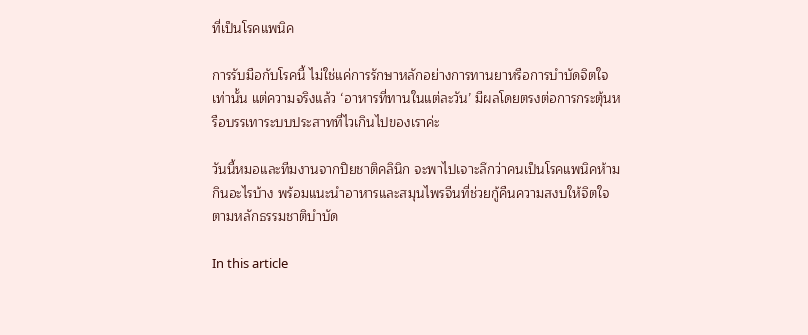ที่เป็นโรคแพนิค

การรับมือกับโรคนี้ ไม่ใช่แค่การรักษาหลักอย่างการทานยาหรือการบำบัดจิตใจเท่านั้น แต่ความจริงแล้ว ‘อาหารที่ทานในแต่ละวัน’ มีผลโดยตรงต่อการกระตุ้นหรือบรรเทาระบบประสาทที่ไวเกินไปของเราค่ะ

วันนี้หมอและทีมงานจากปิยชาติคลินิก จะพาไปเจาะลึกว่าคนเป็นโรคแพนิคห้ามกินอะไรบ้าง พร้อมแนะนำอาหารและสมุนไพรจีนที่ช่วยกู้คืนความสงบให้จิตใจตามหลักธรรมชาติบำบัด

In this article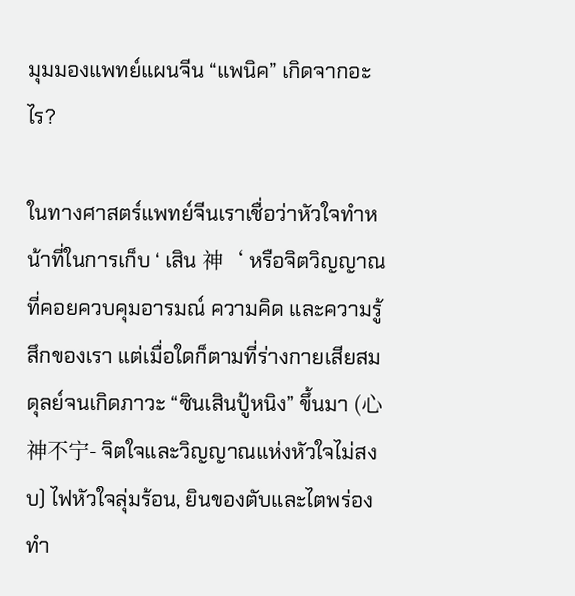มุมมองแพทย์แผนจีน “แพนิค” เกิดจากอะไร?

ในทางศาสตร์แพทย์จีนเราเชื่อว่าหัวใจทำหน้าที่ในการเก็บ ‘ เสิน 神‘ หรือจิตวิญญาณ ที่คอยควบคุมอารมณ์ ความคิด และความรู้สึกของเรา แต่เมื่อใดก็ตามที่ร่างกายเสียสมดุลย์จนเกิดภาวะ “ซินเสินปู้หนิง” ขึ้นมา (心神不宁- จิตใจและวิญญาณแห่งหัวใจไม่สงบ) ไฟหัวใจลุ่มร้อน, ยินของตับและไตพร่อง ทำ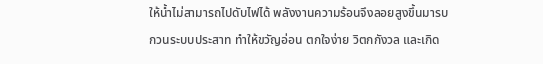ให้น้ำไม่สามารถไปดับไฟได้ พลังงานความร้อนจึงลอยสูงขึ้นมารบกวนระบบประสาท ทำให้ขวัญอ่อน ตกใจง่าย วิตกกังวล และเกิด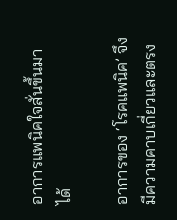อาการแพนิคใจสั่นขึ้นมาได้

อาการของ ‘โรคแพนิค’ จึงมีความคาบเกี่ยวและตรง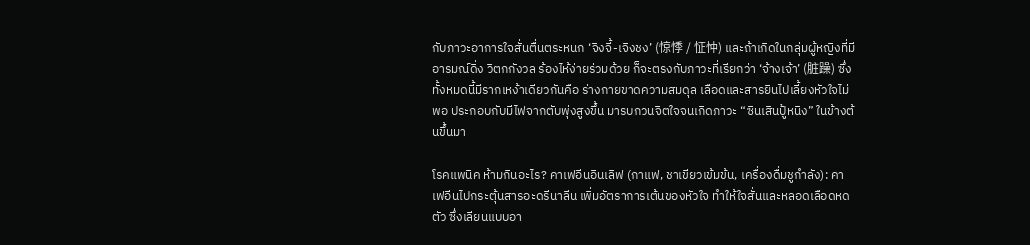กับภาวะอาการใจสั่นตื่นตระหนก ‘จิงจี้-เจิงชง’ (惊悸 / 怔忡) และถ้าเกิดในกลุ่มผู้หญิงที่มีอารมณ์ดิ่ง วิตกกังวล ร้องไห้ง่ายร่วมด้วย ก็จะตรงกับภาวะที่เรียกว่า ‘จ้างเจ้า’ (脏躁) ซึ่งทั้งหมดนี้มีรากเหง้าเดียวกันคือ ร่างกายขาดความสมดุล เลือดและสารยินไปเลี้ยงหัวใจไม่พอ ประกอบกับมีไฟจากตับพุ่งสูงขึ้น มารบกวนจิตใจจนเกิดภาวะ “ซินเสินปู้หนิง” ในข้างต้นขึ้นมา

โรคแพนิค ห้ามกินอะไร? คาเฟอีนอินเลิฟ (กาแฟ, ชาเขียวเข้มข้น, เครื่องดื่มชูกำลัง): คาเฟอีนไปกระตุ้นสารอะดรีนาลีน เพิ่มอัตราการเต้นของหัวใจ ทำให้ใจสั่นและหลอดเลือดหดตัว ซึ่งเลียนแบบอา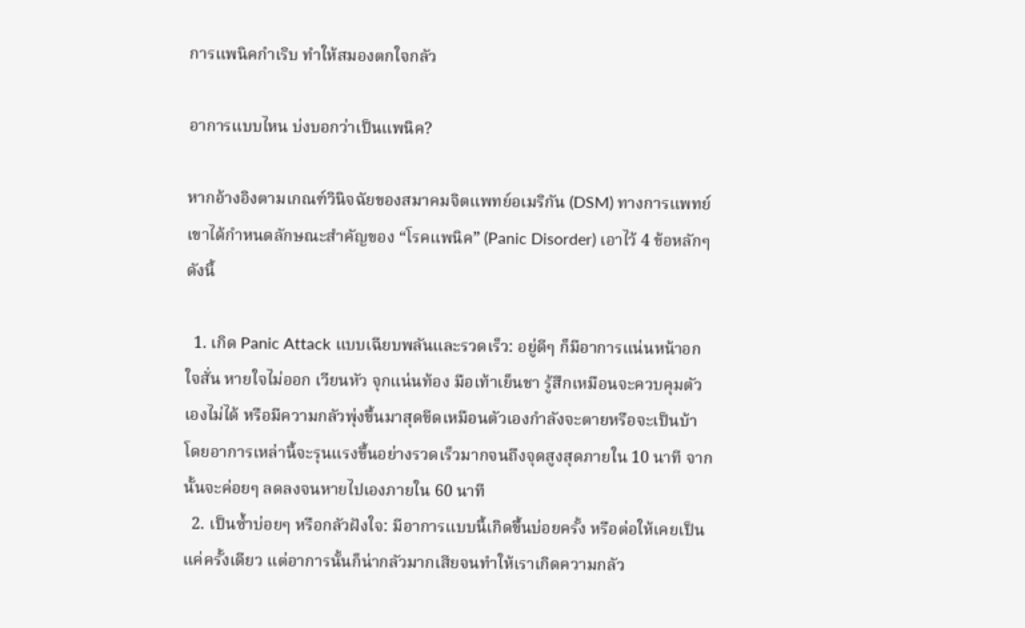การแพนิคกำเริบ ทำให้สมองตกใจกลัว

อาการแบบไหน บ่งบอกว่าเป็นแพนิค?

หากอ้างอิงตามเกณฑ์วินิจฉัยของสมาคมจิตแพทย์อเมริกัน (DSM) ทางการแพทย์เขาได้กำหนดลักษณะสำคัญของ “โรคแพนิค” (Panic Disorder) เอาไว้ 4 ข้อหลักๆ ดังนี้

  1. เกิด Panic Attack แบบเฉียบพลันและรวดเร็ว: อยู่ดีๆ ก็มีอาการแน่นหน้าอก ใจสั่น หายใจไม่ออก เวียนหัว จุกแน่นท้อง มือเท้าเย็นชา รู้สึกเหมือนจะควบคุมตัวเองไม่ได้ หรือมีความกลัวพุ่งขึ้นมาสุดขีดเหมือนตัวเองกำลังจะตายหรือจะเป็นบ้า โดยอาการเหล่านี้จะรุนแรงขึ้นอย่างรวดเร็วมากจนถึงจุดสูงสุดภายใน 10 นาที จากนั้นจะค่อยๆ ลดลงจนหายไปเองภายใน 60 นาที
  2. เป็นซ้ำบ่อยๆ หรือกลัวฝังใจ: มีอาการแบบนี้เกิดขึ้นบ่อยครั้ง หรือต่อให้เคยเป็นแค่ครั้งเดียว แต่อาการนั้นก็น่ากลัวมากเสียจนทำให้เราเกิดความกลัว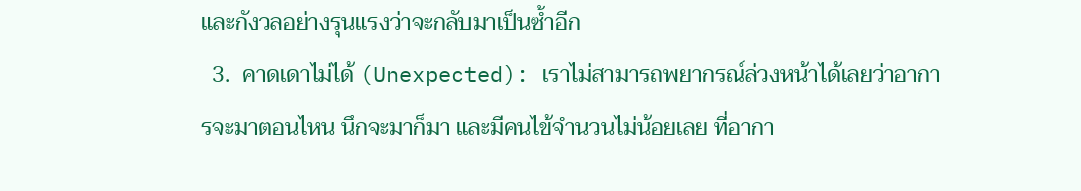และกังวลอย่างรุนแรงว่าจะกลับมาเป็นซ้ำอีก
  3.  คาดเดาไม่ได้ (Unexpected): เราไม่สามารถพยากรณ์ล่วงหน้าได้เลยว่าอาการจะมาตอนไหน นึกจะมาก็มา และมีคนไข้จำนวนไม่น้อยเลย ที่อากา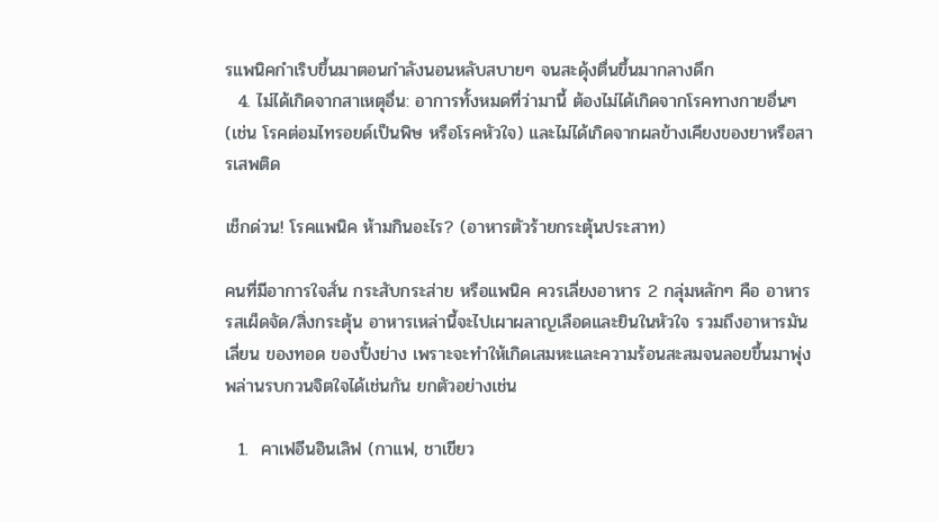รแพนิคกำเริบขึ้นมาตอนกำลังนอนหลับสบายๆ จนสะดุ้งตื่นขึ้นมากลางดึก
  4. ไม่ได้เกิดจากสาเหตุอื่น: อาการทั้งหมดที่ว่ามานี้ ต้องไม่ได้เกิดจากโรคทางกายอื่นๆ (เช่น โรคต่อมไทรอยด์เป็นพิษ หรือโรคหัวใจ) และไม่ได้เกิดจากผลข้างเคียงของยาหรือสารเสพติด

เช็กด่วน! โรคแพนิค ห้ามกินอะไร? (อาหารตัวร้ายกระตุ้นประสาท)

คนที่มีอาการใจสั่น กระสับกระส่าย หรือแพนิค ควรเลี่ยงอาหาร 2 กลุ่มหลักๆ คือ อาหารรสเผ็ดจัด/สิ่งกระตุ้น อาหารเหล่านี้จะไปเผาผลาญเลือดและยินในหัวใจ รวมถึงอาหารมันเลี่ยน ของทอด ของปิ้งย่าง เพราะจะทำให้เกิดเสมหะและความร้อนสะสมจนลอยขึ้นมาพุ่งพล่านรบกวนจิตใจได้เช่นกัน ยกตัวอย่างเช่น

  1.  คาเฟอีนอินเลิฟ (กาแฟ, ชาเขียว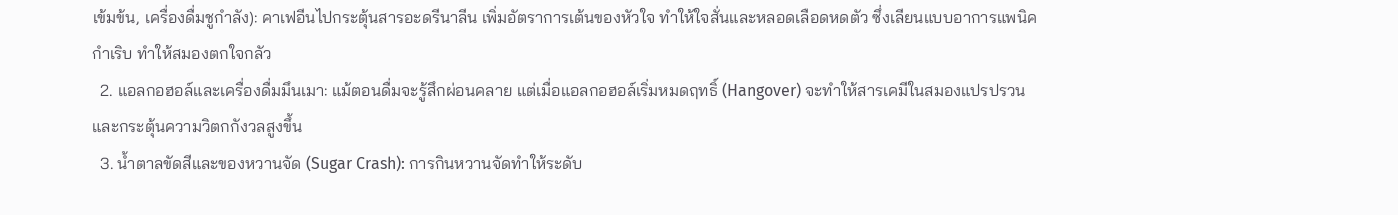เข้มข้น, เครื่องดื่มชูกำลัง): คาเฟอีนไปกระตุ้นสารอะดรีนาลีน เพิ่มอัตราการเต้นของหัวใจ ทำให้ใจสั่นและหลอดเลือดหดตัว ซึ่งเลียนแบบอาการแพนิคกำเริบ ทำให้สมองตกใจกลัว
  2. แอลกอฮอล์และเครื่องดื่มมึนเมา: แม้ตอนดื่มจะรู้สึกผ่อนคลาย แต่เมื่อแอลกอฮอล์เริ่มหมดฤทธิ์ (Hangover) จะทำให้สารเคมีในสมองแปรปรวนและกระตุ้นความวิตกกังวลสูงขึ้น
  3. น้ำตาลขัดสีและของหวานจัด (Sugar Crash): การกินหวานจัดทำให้ระดับ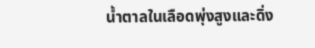น้ำตาลในเลือดพุ่งสูงและดิ่ง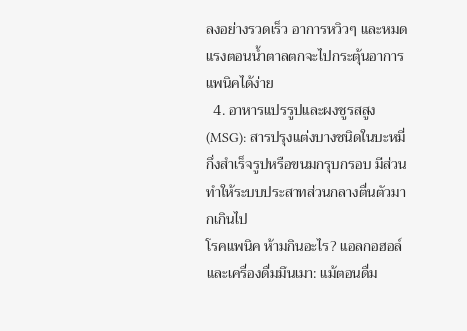ลงอย่างรวดเร็ว อาการหวิวๆ และหมดแรงตอนน้ำตาลตกจะไปกระตุ้นอาการแพนิคได้ง่าย
  4. อาหารแปรรูปและผงชูรสสูง (MSG): สารปรุงแต่งบางชนิดในบะหมี่กึ่งสำเร็จรูปหรือขนมกรุบกรอบ มีส่วนทำให้ระบบประสาทส่วนกลางตื่นตัวมากเกินไป
โรคแพนิค ห้ามกินอะไร? แอลกอฮอล์และเครื่องดื่มมึนเมา: แม้ตอนดื่ม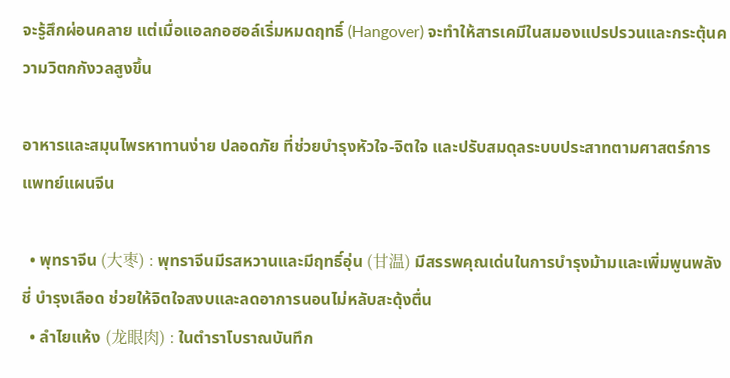จะรู้สึกผ่อนคลาย แต่เมื่อแอลกอฮอล์เริ่มหมดฤทธิ์ (Hangover) จะทำให้สารเคมีในสมองแปรปรวนและกระตุ้นความวิตกกังวลสูงขึ้น

อาหารและสมุนไพรหาทานง่าย ปลอดภัย ที่ช่วยบำรุงหัวใจ-จิตใจ และปรับสมดุลระบบประสาทตามศาสตร์การแพทย์แผนจีน

  • พุทราจีน (大枣) : พุทราจีนมีรสหวานและมีฤทธิ์อุ่น (甘温) มีสรรพคุณเด่นในการบำรุงม้ามและเพิ่มพูนพลังชี่ บำรุงเลือด ช่วยให้จิตใจสงบและลดอาการนอนไม่หลับสะดุ้งตื่น
  • ลำไยแห้ง (龙眼肉) : ในตำราโบราณบันทึก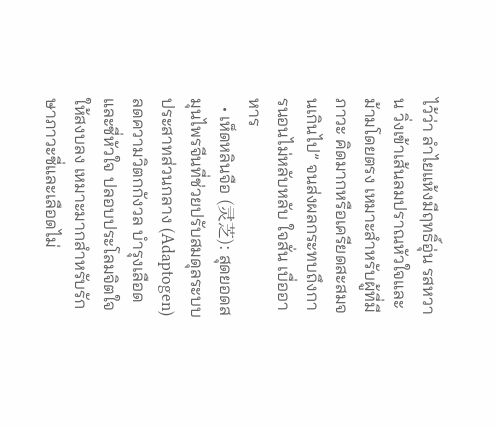ไว้ว่า ลำไยแห้งมีฤทธิ์อุ่น รสหวาน วิ่งเข้าเส้นลมปราณหัวใจและม้ามโดยตรง เหมาะสำหรับผู้ที่มีภาวะ คิดมากหรือเครียดสะสมจนเกินไป” จนส่งผลกระทบถึงการนอนไม่หลับหลับ ใจสั่น เบื่ออาหาร
  • เห็ดหลินจือ (灵芝): สุดยอดสมุนไพรจีนที่ช่วยปรับสมดุลระบบประสาทส่วนกลาง (Adaptogen) ลดความวิตกกังวล บำรุงเลือดและชี่หัวใจ ปลอบประโลมจิตใจให้สงบลง เหมาะมากสำหรับรักษาภาวะชี่และเลือดไม่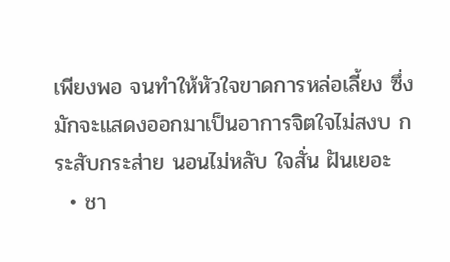เพียงพอ จนทำให้หัวใจขาดการหล่อเลี้ยง ซึ่งมักจะแสดงออกมาเป็นอาการจิตใจไม่สงบ กระสับกระส่าย นอนไม่หลับ ใจสั่น ฝันเยอะ
  • ชา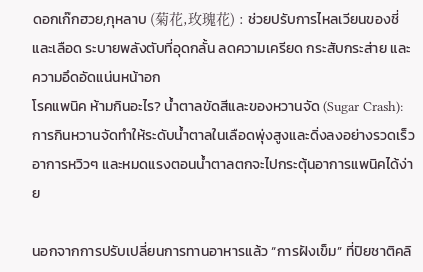ดอกเก๊กฮวย,กุหลาบ (菊花,玫瑰花) : ช่วยปรับการไหลเวียนของชี่และเลือด ระบายพลังตับที่อุดกลั้น ลดความเครียด กระสับกระส่าย และความอึดอัดแน่นหน้าอก
โรคแพนิค ห้ามกินอะไร? น้ำตาลขัดสีและของหวานจัด (Sugar Crash): การกินหวานจัดทำให้ระดับน้ำตาลในเลือดพุ่งสูงและดิ่งลงอย่างรวดเร็ว อาการหวิวๆ และหมดแรงตอนน้ำตาลตกจะไปกระตุ้นอาการแพนิคได้ง่าย

นอกจากการปรับเปลี่ยนการทานอาหารแล้ว “การฝังเข็ม” ที่ปิยชาติคลิ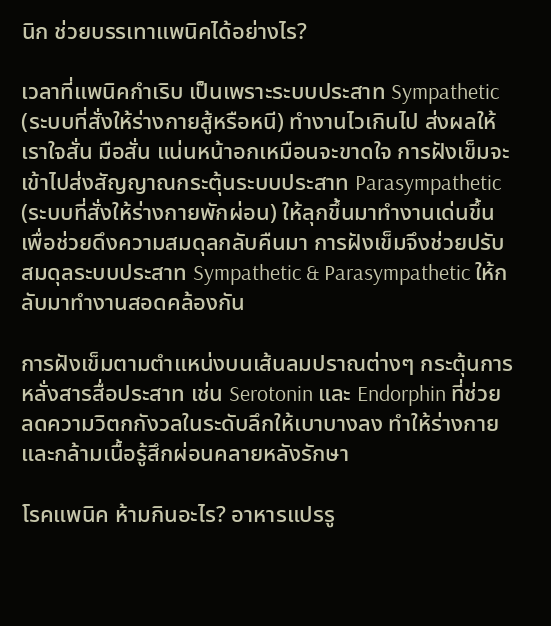นิก ช่วยบรรเทาแพนิคได้อย่างไร?

เวลาที่แพนิคกำเริบ เป็นเพราะระบบประสาท Sympathetic (ระบบที่สั่งให้ร่างกายสู้หรือหนี) ทำงานไวเกินไป ส่งผลให้เราใจสั่น มือสั่น แน่นหน้าอกเหมือนจะขาดใจ การฝังเข็มจะเข้าไปส่งสัญญาณกระตุ้นระบบประสาท Parasympathetic (ระบบที่สั่งให้ร่างกายพักผ่อน) ให้ลุกขึ้นมาทำงานเด่นขึ้น เพื่อช่วยดึงความสมดุลกลับคืนมา การฝังเข็มจึงช่วยปรับสมดุลระบบประสาท Sympathetic & Parasympathetic ให้กลับมาทำงานสอดคล้องกัน

การฝังเข็มตามตำแหน่งบนเส้นลมปราณต่างๆ กระตุ้นการหลั่งสารสื่อประสาท เช่น Serotonin และ Endorphin ที่ช่วยลดความวิตกกังวลในระดับลึกให้เบาบางลง ทำให้ร่างกายและกล้ามเนื้อรู้สึกผ่อนคลายหลังรักษา

โรคแพนิค ห้ามกินอะไร? อาหารแปรรู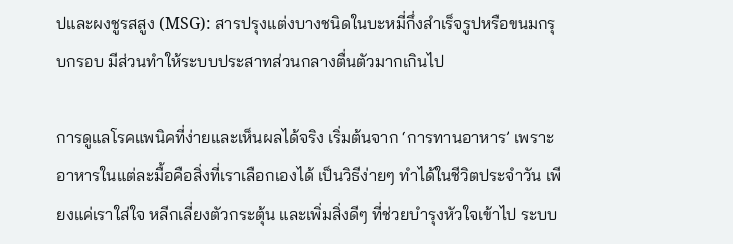ปและผงชูรสสูง (MSG): สารปรุงแต่งบางชนิดในบะหมี่กึ่งสำเร็จรูปหรือขนมกรุบกรอบ มีส่วนทำให้ระบบประสาทส่วนกลางตื่นตัวมากเกินไป

การดูแลโรคแพนิคที่ง่ายและเห็นผลได้จริง เริ่มต้นจาก ‘การทานอาหาร’ เพราะอาหารในแต่ละมื้อคือสิ่งที่เราเลือกเองได้ เป็นวิธีง่ายๆ ทำได้ในชีวิตประจำวัน เพียงแค่เราใส่ใจ หลีกเลี่ยงตัวกระตุ้น และเพิ่มสิ่งดีๆ ที่ช่วยบำรุงหัวใจเข้าไป ระบบ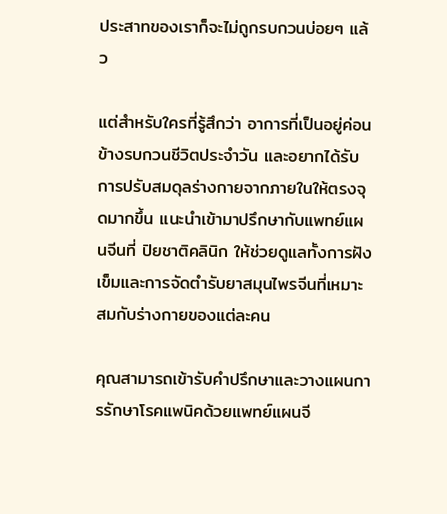ประสาทของเราก็จะไม่ถูกรบกวนบ่อยๆ แล้ว

แต่สำหรับใครที่รู้สึกว่า อาการที่เป็นอยู่ค่อนข้างรบกวนชีวิตประจำวัน และอยากได้รับการปรับสมดุลร่างกายจากภายในให้ตรงจุดมากขึ้น แนะนำเข้ามาปรึกษากับแพทย์แผนจีนที่ ปิยชาติคลินิก ให้ช่วยดูแลทั้งการฝังเข็มและการจัดตำรับยาสมุนไพรจีนที่เหมาะสมกับร่างกายของแต่ละคน

คุณสามารถเข้ารับคำปรึกษาและวางแผนการรักษาโรคแพนิคด้วยแพทย์แผนจี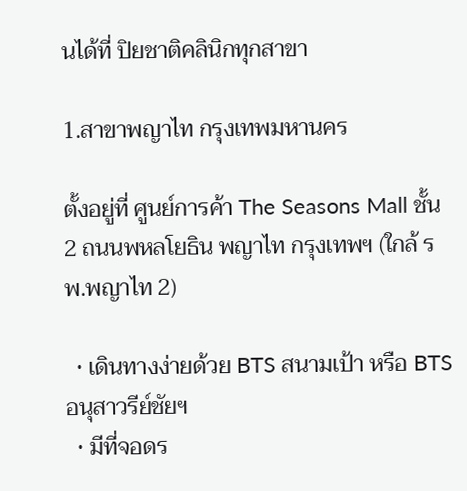นได้ที่ ปิยชาติคลินิกทุกสาขา

1.สาขาพญาไท กรุงเทพมหานคร

ตั้งอยู่ที่ ศูนย์การค้า The Seasons Mall ชั้น 2 ถนนพหลโยธิน พญาไท กรุงเทพฯ (ใกล้ รพ.พญาไท 2)

  • เดินทางง่ายด้วย BTS สนามเป้า หรือ BTS อนุสาวรีย์ชัยฯ
  • มีที่จอดร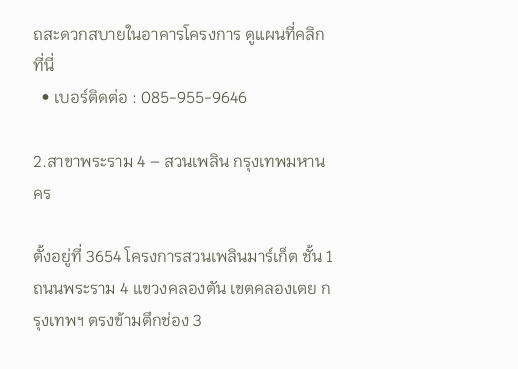ถสะดวกสบายในอาคารโครงการ ดูแผนที่คลิกที่นี่
  • เบอร์ติดต่อ : 085-955-9646

2.สาขาพระราม 4 – สวนเพลิน กรุงเทพมหานคร

ตั้งอยู่ที่ 3654 โครงการสวนเพลินมาร์เก็ต ชั้น 1 ถนนพระราม 4 แขวงคลองตัน เขตคลองเตย กรุงเทพฯ ตรงข้ามตึกช่อง 3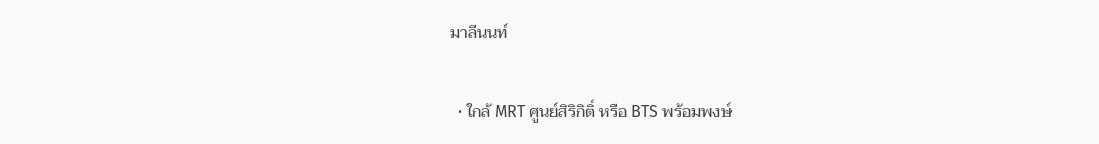มาลีนนท์

  • ใกล้ MRT ศูนย์สิริกิติ์ หรือ BTS พร้อมพงษ์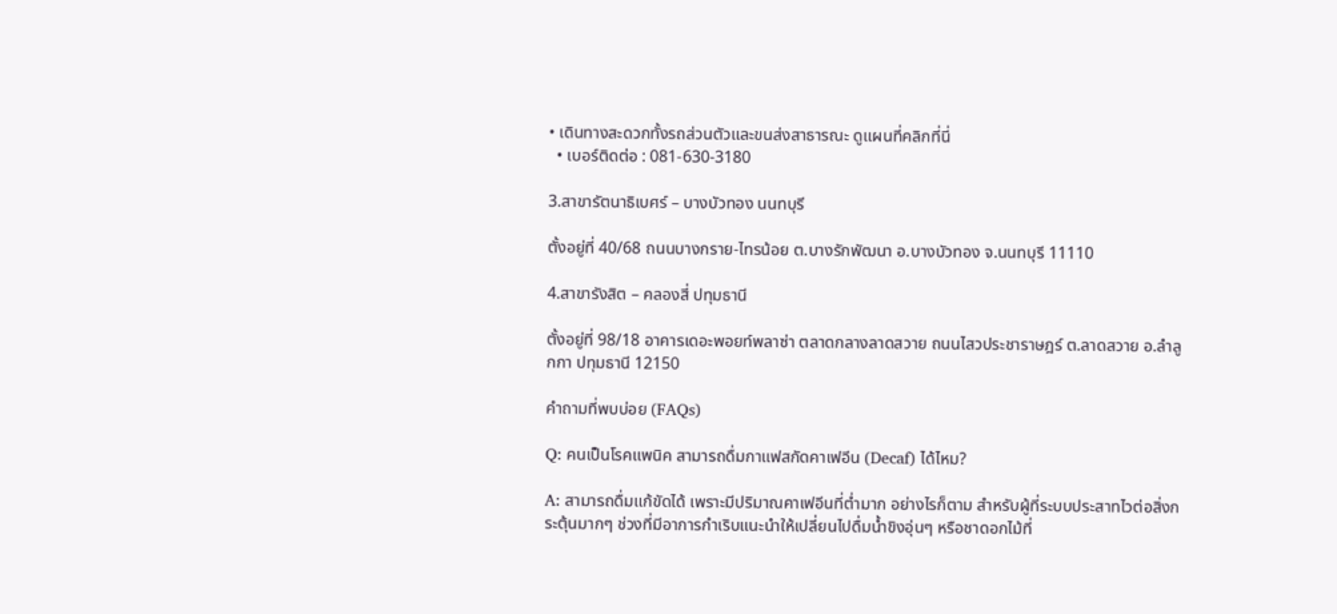• เดินทางสะดวกทั้งรถส่วนตัวและขนส่งสาธารณะ ดูแผนที่คลิกที่นี่
  • เบอร์ติดต่อ : 081-630-3180

3.สาขารัตนาธิเบศร์ – บางบัวทอง นนทบุรี

ตั้งอยู่ที่ 40/68 ถนนบางกราย-ไทรน้อย ต.บางรักพัฒนา อ.บางบัวทอง จ.นนทบุรี 11110

4.สาขารังสิต – คลองสี่ ปทุมธานี

ตั้งอยู่ที่ 98/18 อาคารเดอะพอยท์พลาซ่า ตลาดกลางลาดสวาย ถนนไสวประชาราษฎร์ ต.ลาดสวาย อ.ลำลูกกา ปทุมธานี 12150

คำถามที่พบบ่อย (FAQs)

Q: คนเป็นโรคแพนิค สามารถดื่มกาแฟสกัดคาเฟอีน (Decaf) ได้ไหม?

A: สามารถดื่มแก้ขัดได้ เพราะมีปริมาณคาเฟอีนที่ต่ำมาก อย่างไรก็ตาม สำหรับผู้ที่ระบบประสาทไวต่อสิ่งกระตุ้นมากๆ ช่วงที่มีอาการกำเริบแนะนำให้เปลี่ยนไปดื่มน้ำขิงอุ่นๆ หรือชาดอกไม้ที่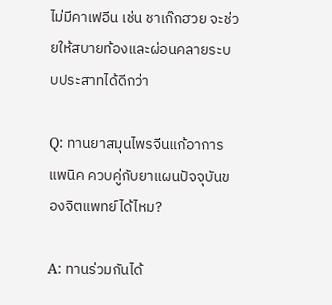ไม่มีคาเฟอีน เช่น ชาเก๊กฮวย จะช่วยให้สบายท้องและผ่อนคลายระบบประสาทได้ดีกว่า

Q: ทานยาสมุนไพรจีนแก้อาการแพนิค ควบคู่กับยาแผนปัจจุบันของจิตแพทย์ได้ไหม?

A: ทานร่วมกันได้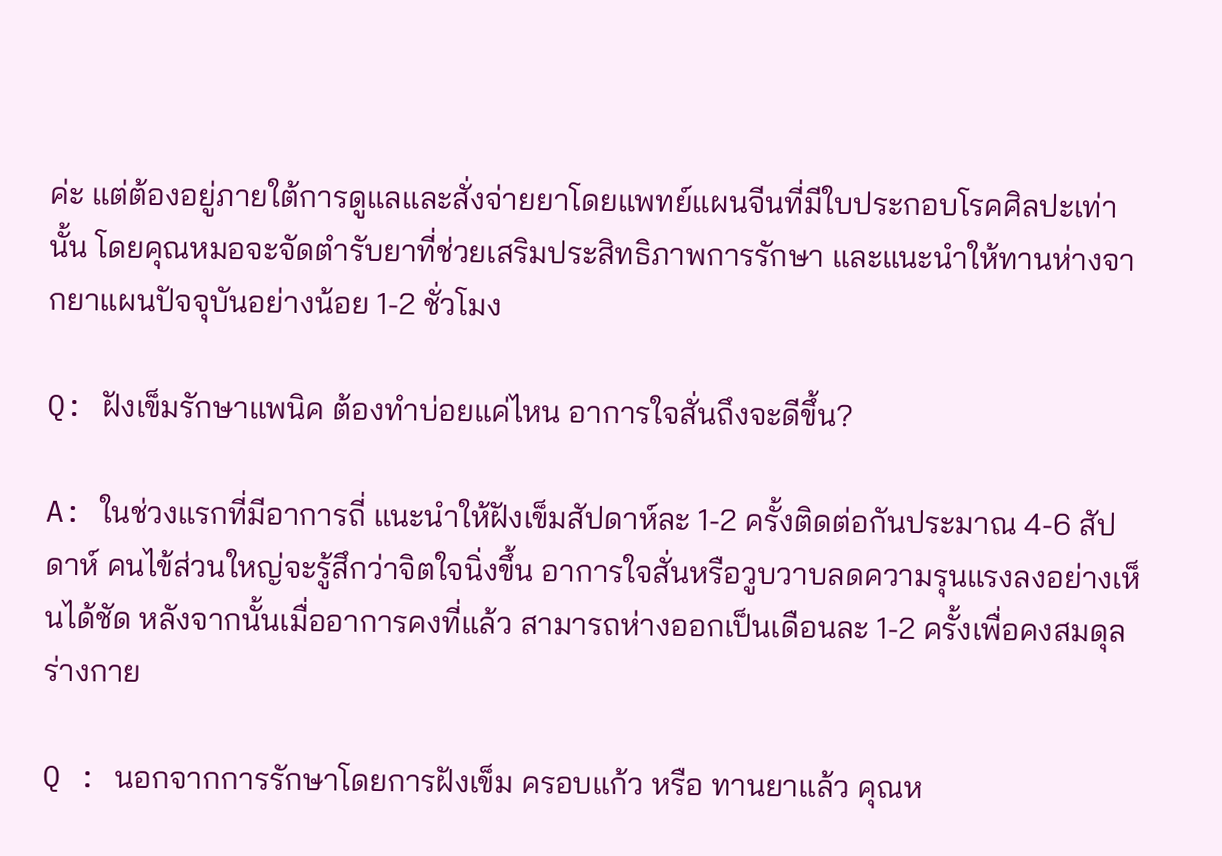ค่ะ แต่ต้องอยู่ภายใต้การดูแลและสั่งจ่ายยาโดยแพทย์แผนจีนที่มีใบประกอบโรคศิลปะเท่านั้น โดยคุณหมอจะจัดตำรับยาที่ช่วยเสริมประสิทธิภาพการรักษา และแนะนำให้ทานห่างจากยาแผนปัจจุบันอย่างน้อย 1-2 ชั่วโมง

Q: ฝังเข็มรักษาแพนิค ต้องทำบ่อยแค่ไหน อาการใจสั่นถึงจะดีขึ้น?

A: ในช่วงแรกที่มีอาการถี่ แนะนำให้ฝังเข็มสัปดาห์ละ 1-2 ครั้งติดต่อกันประมาณ 4-6 สัปดาห์ คนไข้ส่วนใหญ่จะรู้สึกว่าจิตใจนิ่งขึ้น อาการใจสั่นหรือวูบวาบลดความรุนแรงลงอย่างเห็นได้ชัด หลังจากนั้นเมื่ออาการคงที่แล้ว สามารถห่างออกเป็นเดือนละ 1-2 ครั้งเพื่อคงสมดุลร่างกาย

Q : นอกจากการรักษาโดยการฝังเข็ม ครอบแก้ว หรือ ทานยาแล้ว คุณห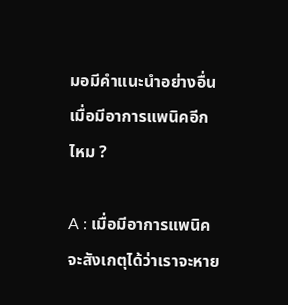มอมีคำแนะนำอย่างอื่น เมื่อมีอาการแพนิคอีกไหม ?

A : เมื่อมีอาการแพนิค จะสังเกตุได้ว่าเราจะหาย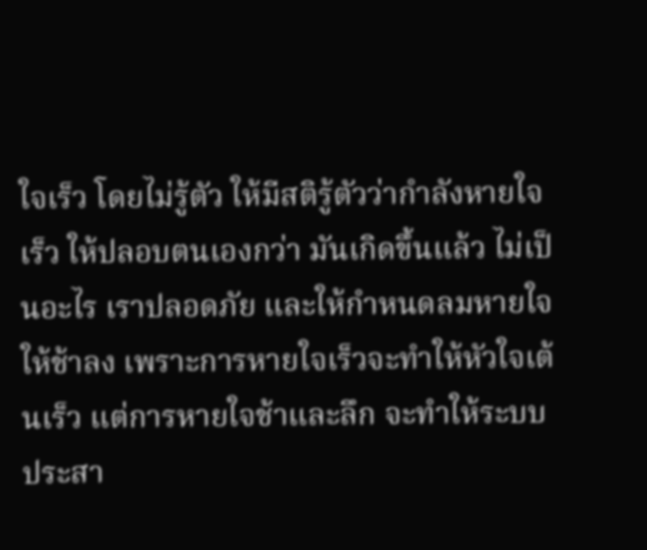ใจเร็ว โดยไม่รู้ตัว ให้มีสติรู้ตัวว่ากำลังหายใจเร็ว ให้ปลอบตนเองกว่า มันเกิดขึ้นแล้ว ไม่เป็นอะไร เราปลอดภัย และให้กำหนดลมหายใจให้ช้าลง เพราะการหายใจเร็วจะทำให้หัวใจเต้นเร็ว แต่การหายใจช้าและลึก จะทำให้ระบบประสา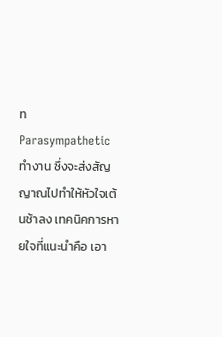ท Parasympathetic ทำงาน ซึ่งจะส่งสัญญาณไปทำให้หัวใจเต้นช้าลง เทคนิคการหายใจที่แนะนำคือ เอา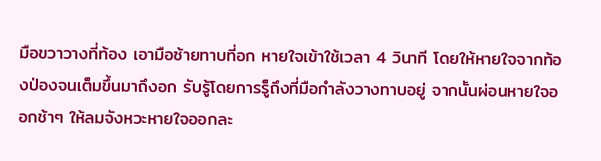มือขวาวางที่ท้อง เอามือซ้ายทาบที่อก หายใจเข้าใช้เวลา 4 วินาที โดยให้หายใจจากท้องป่องจนเต็มขึ้นมาถึงอก รับรู้โดยการรู็ถึงที่มือกำลังวางทาบอยู่ จากนั้นผ่อนหายใจออกช้าๆ ให้ลมจังหวะหายใจออกละ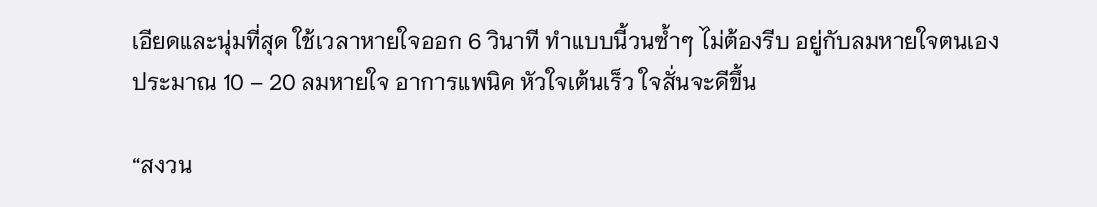เอียดและนุ่มที่สุด ใช้เวลาหายใจออก 6 วินาที ทำแบบนี้วนซ้ำๆ ไม่ต้องรีบ อยู่กับลมหายใจตนเอง ประมาณ 10 – 20 ลมหายใจ อาการแพนิค หัวใจเต้นเร็ว ใจสั่นจะดีขึ้น

“สงวน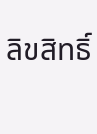ลิขสิทธิ์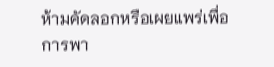ห้ามคัดลอกหรือเผยแพร่เพื่อการพา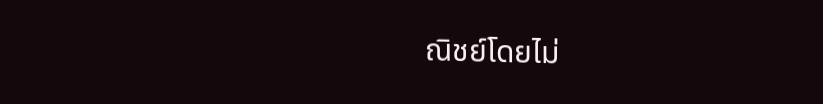ณิชย์โดยไม่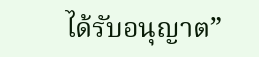ได้รับอนุญาต”